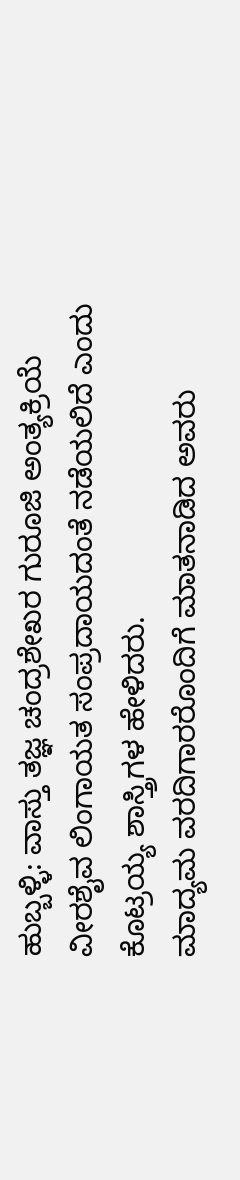ಹುಬ್ಬಳ್ಳಿ: ವಾಸ್ತು ತಜ್ಞ ಚಂದ್ರಶೇಖರ ಗುರೂಜಿ ಅಂತ್ಯಕ್ರಿಯೆ
ವೀರಶೈವ ಲಿಂಗಾಯತ ಸಂಪ್ರದಾಯದಂತೆ ನಡೆಯಲಿದೆ ಎಂದು ಕೊಟ್ರಯ್ಯ ಶಾಸ್ತ್ರಿಗಳ ಹೇಳಿದರು.
ಮಾದ್ಯಮ ವರದಿಗಾರರೊಂದಿಗೆ ಮಾತನಾಡಿದ ಅವರು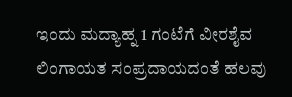ಇಂದು ಮದ್ಯಾಹ್ನ 1 ಗಂಟೆಗೆ ವೀರಶೈವ ಲಿಂಗಾಯತ ಸಂಪ್ರದಾಯದಂತೆ ಹಲವು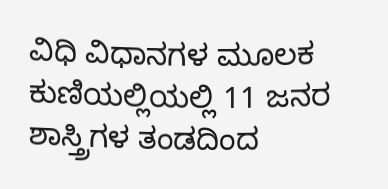ವಿಧಿ ವಿಧಾನಗಳ ಮೂಲಕ ಕುಣಿಯಲ್ಲಿಯಲ್ಲಿ 11 ಜನರ ಶಾಸ್ತ್ರಿಗಳ ತಂಡದಿಂದ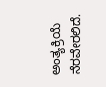ಅಂತ್ಯಕ್ರಿಯೆ ನೆರವೇರಲಿದೆ.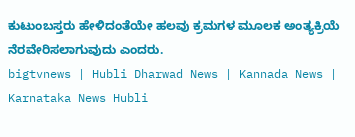ಕುಟುಂಬಸ್ತರು ಹೇಳಿದಂತೆಯೇ ಹಲವು ಕ್ರಮಗಳ ಮೂಲಕ ಅಂತ್ಯಕ್ರಿಯೆ ನೆರವೇರಿಸಲಾಗುವುದು ಎಂದರು.
bigtvnews | Hubli Dharwad News | Kannada News | Karnataka News Hubli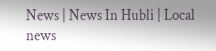News | News In Hubli | Local news